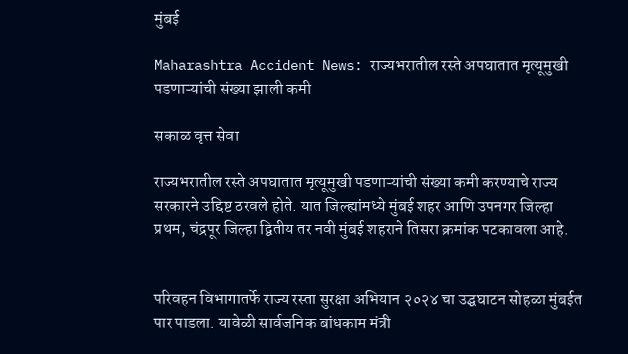मुंबई

Maharashtra Accident News: राज्यभरातील रस्ते अपघातात मृत्यूमुखी पडणाऱ्यांची संख्या झाली कमी

सकाळ वृत्त सेवा

राज्यभरातील रस्ते अपघातात मृत्यूमुखी पडणाऱ्यांची संख्या कमी करण्याचे राज्य सरकारने उद्दिष्ट ठरवले होते. यात जिल्ह्यांमध्ये मुंबई शहर आणि उपनगर जिल्हा प्रथम, चंद्रपूर जिल्हा द्वितीय तर नवी मुंबई शहराने तिसरा क्रमांक पटकावला आहे.


परिवहन विभागातर्फे राज्य रस्ता सुरक्षा अभियान २०२४ चा उद्घघाटन सोहळा मुंबईत पार पाडला. यावेळी सार्वजनिक बांधकाम मंत्री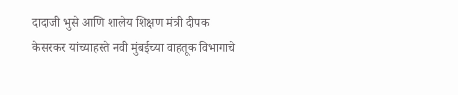दादाजी भुसे आणि शालेय शिक्षण मंत्री दीपक केसरकर यांच्याहस्ते नवी मुंबईच्या वाहतूक विभागाचे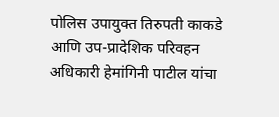पोलिस उपायुक्त तिरुपती काकडे आणि उप-प्रादेशिक परिवहन अधिकारी हेमांगिनी पाटील यांचा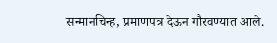सन्मानचिन्ह, प्रमाणपत्र देऊन गौरवण्यात आले.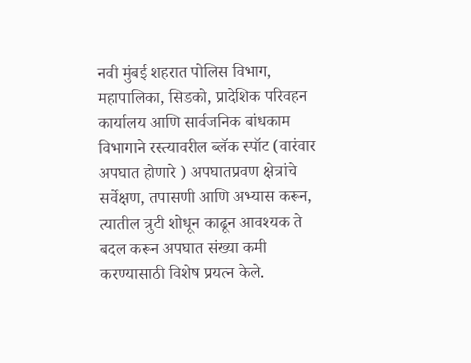नवी मुंबई शहरात पोलिस विभाग, महापालिका, सिडको, प्रादेशिक परिवहन कार्यालय आणि सार्वजनिक बांधकाम विभागाने रस्त्यावरील ब्लॅक स्पॉट (वारंवार अपघात होणारे ) अपघातप्रवण क्षेत्रांचे सर्वेक्षण, तपासणी आणि अभ्यास करून, त्यातील त्रुटी शोधून काढून आवश्यक ते बदल करून अपघात संख्या कमी करण्यासाठी विशेष प्रयत्न केले.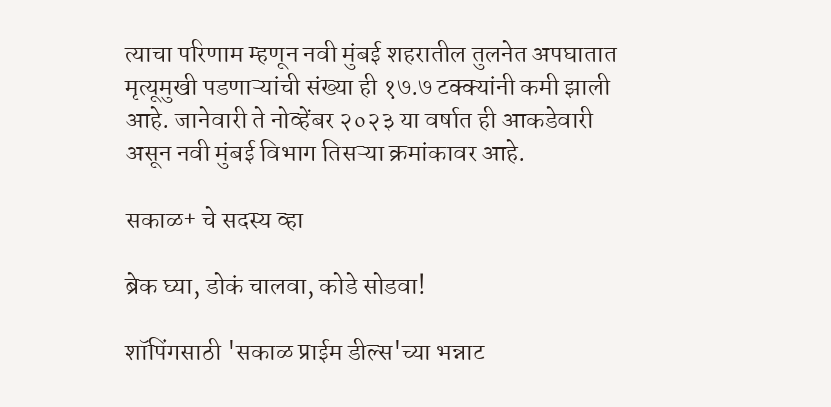त्याचा परिणाम म्हणून नवी मुंबई शहरातील तुलनेत अपघातात मृत्यूमुखी पडणाऱ्यांची संख्या ही १७.७ टक्क्यांनी कमी झाली आहे. जानेवारी ते नोव्हेंबर २०२३ या वर्षात ही आकडेवारी असून नवी मुंबई विभाग तिसऱ्या क्रमांकावर आहे.

सकाळ+ चे सदस्य व्हा

ब्रेक घ्या, डोकं चालवा, कोडे सोडवा!

शॉपिंगसाठी 'सकाळ प्राईम डील्स'च्या भन्नाट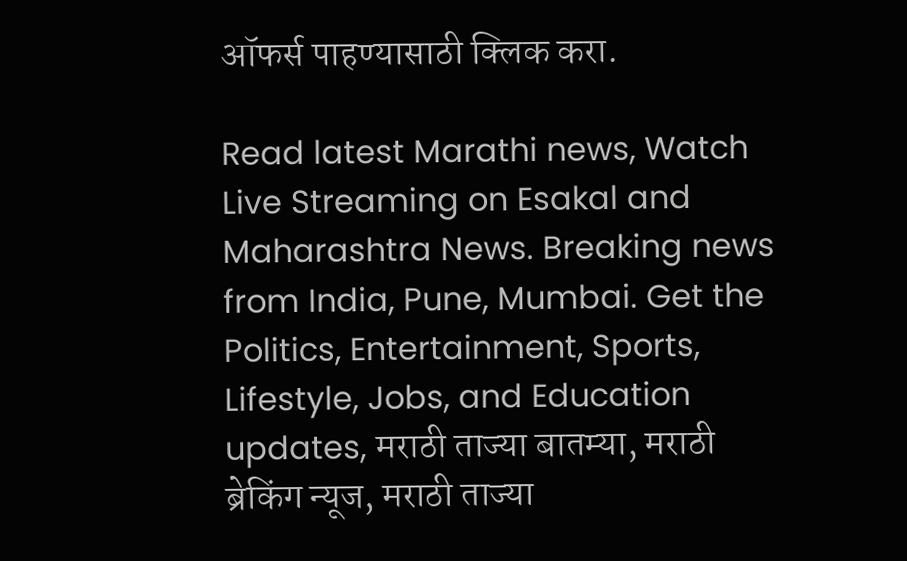ऑफर्स पाहण्यासाठी क्लिक करा.

Read latest Marathi news, Watch Live Streaming on Esakal and Maharashtra News. Breaking news from India, Pune, Mumbai. Get the Politics, Entertainment, Sports, Lifestyle, Jobs, and Education updates, मराठी ताज्या बातम्या, मराठी ब्रेकिंग न्यूज, मराठी ताज्या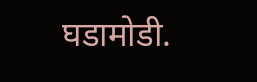घडामोडी.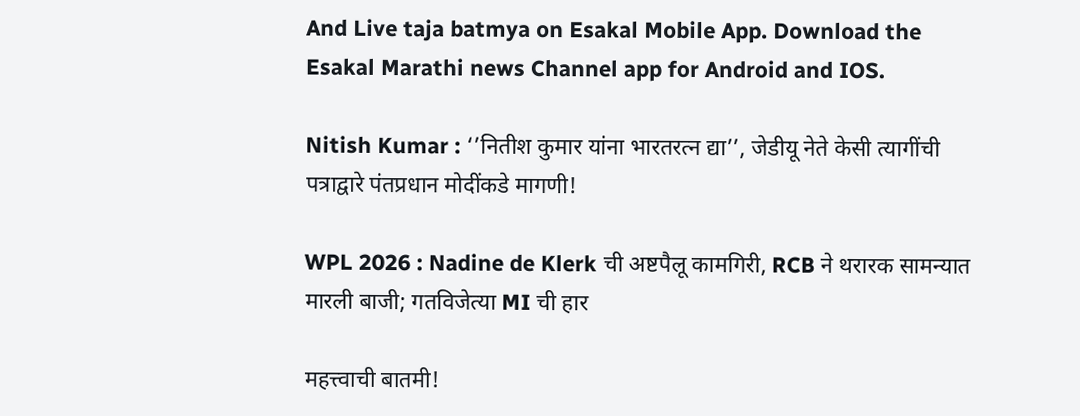And Live taja batmya on Esakal Mobile App. Download the Esakal Marathi news Channel app for Android and IOS.

Nitish Kumar : ‘’नितीश कुमार यांना भारतरत्न द्या’’, जेडीयू नेते केसी त्यागींची पत्राद्वारे पंतप्रधान मोदींकडे मागणी!

WPL 2026 : Nadine de Klerk ची अष्टपैलू कामगिरी, RCB ने थरारक सामन्यात मारली बाजी; गतविजेत्या MI ची हार

महत्त्वाची बातमी!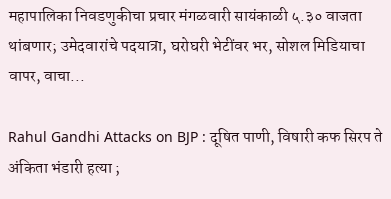महापालिका निवडणुकीचा प्रचार मंगळवारी सायंकाळी ५.३० वाजता थांबणार; उमेदवारांचे पदयात्रा, घरोघरी भेटींवर भर, सोशल मिडियाचा वापर, वाचा...

Rahul Gandhi Attacks on BJP : दूषित पाणी, विषारी कफ सिरप ते अंकिता भंडारी हत्या ;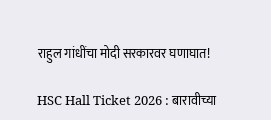राहुल गांधींचा मोदी सरकारवर घणाघात!

HSC Hall Ticket 2026 : बारावीच्या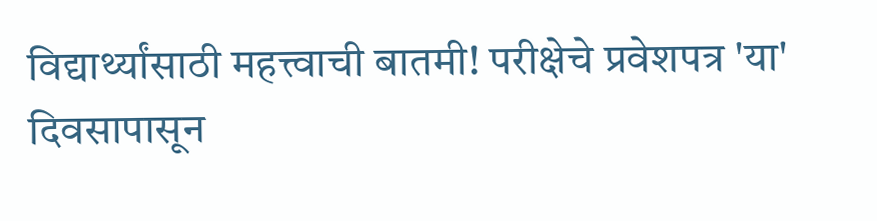विद्यार्थ्यांसाठी महत्त्वाची बातमी! परीक्षेचे प्रवेशपत्र 'या' दिवसापासून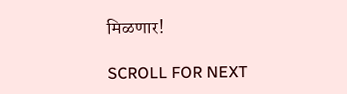मिळणार!

SCROLL FOR NEXT